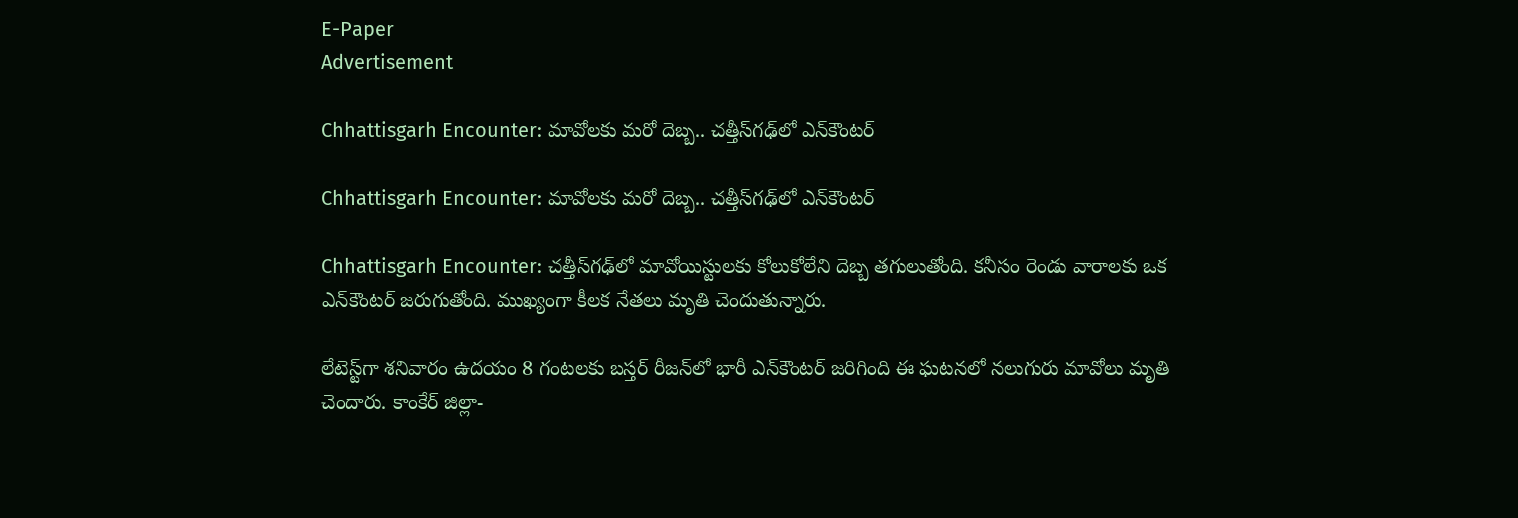E-Paper
Advertisement

Chhattisgarh Encounter: మావోలకు మరో దెబ్బ.. చత్తీస్‌గఢ్‌లో ఎన్‌కౌంటర్

Chhattisgarh Encounter: మావోలకు మరో దెబ్బ.. చత్తీస్‌గఢ్‌లో ఎన్‌కౌంటర్

Chhattisgarh Encounter: చత్తీస్‌గఢ్‌లో మావోయిస్టులకు కోలుకోలేని దెబ్బ తగులుతోంది. కనీసం రెండు వారాలకు ఒక ఎన్‌కౌంటర్ జరుగుతోంది. ముఖ్యంగా కీలక నేతలు మృతి చెందుతున్నారు.

లేటెస్ట్‌గా శనివారం ఉదయం 8 గంటలకు బస్తర్ రీజన్‌లో భారీ ఎన్‌కౌంటర్ జరిగింది ఈ ఘటనలో నలుగురు మావోలు మృతి చెందారు. కాంకేర్ జిల్లా-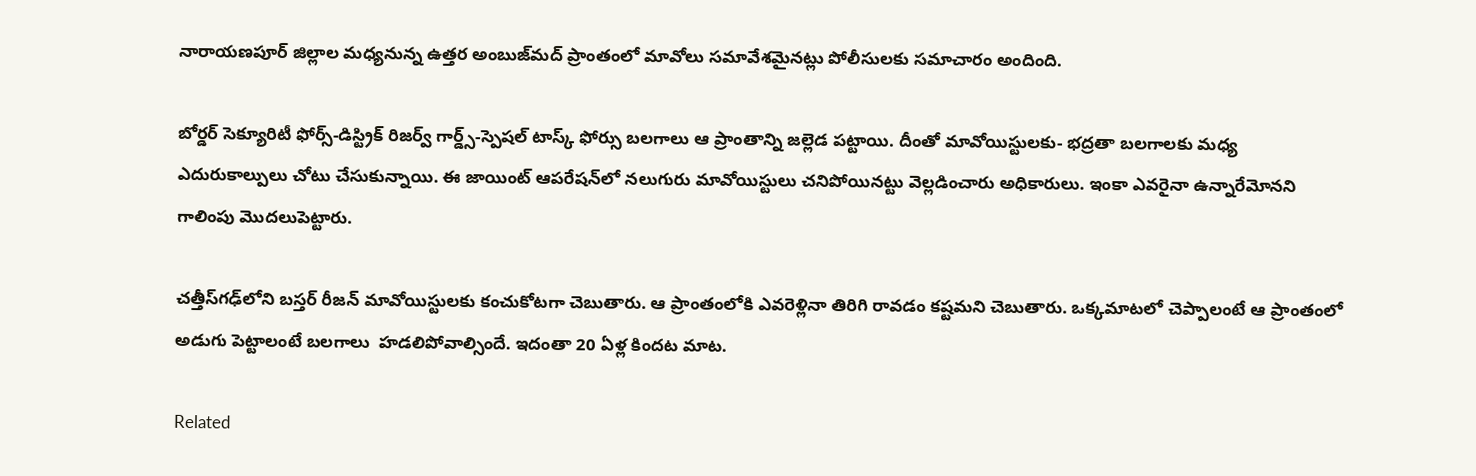నారాయణపూర్ జిల్లాల మధ్యనున్న ఉత్తర అంబుజ్‌మద్ ప్రాంతంలో మావోలు సమావేశమైనట్లు పోలీసులకు సమాచారం అందింది.

బోర్డర్ సెక్యూరిటీ ఫోర్స్-డిస్ట్రిక్ రిజర్వ్ గార్డ్స్-స్పెషల్ టాస్క్ ఫోర్సు బలగాలు ఆ ప్రాంతాన్ని జల్లెడ పట్టాయి. దీంతో మావోయిస్టులకు- భద్రతా బలగాలకు మధ్య ఎదురుకాల్పులు చోటు చేసుకున్నాయి. ఈ జాయింట్ ఆపరేషన్‌లో నలుగురు మావోయిస్టులు చనిపోయినట్టు వెల్లడించారు అధికారులు. ఇంకా ఎవరైనా ఉన్నారేమోనని గాలింపు మొదలుపెట్టారు.

చత్తీస్‌గఢ్‌‌లోని బస్తర్ రీజన్‌ మావోయిస్టులకు కంచుకోటగా చెబుతారు. ఆ ప్రాంతంలోకి ఎవరెళ్లినా తిరిగి రావడం కష్టమని చెబుతారు. ఒక్కమాటలో చెప్పాలంటే ఆ ప్రాంతంలో అడుగు పెట్టాలంటే బలగాలు  హడలిపోవాల్సిందే. ఇదంతా 20 ఏళ్ల కిందట మాట.

Related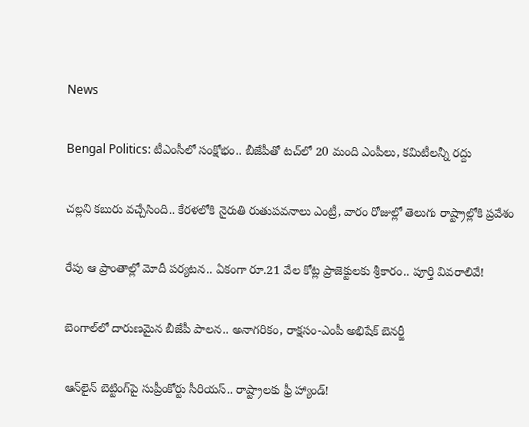News

Bengal Politics: టీఎంసీలో సంక్షోభం.. బీజేపీతో టచ్‌లో 20 మంది ఎంపీలు, కమిటీలన్నీ రద్దు

చల్లని కబురు వచ్చేసింది.. కేరళలోకి నైరుతి రుతుపవనాలు ఎంట్రీ, వారం రోజుల్లో తెలుగు రాష్ట్రాల్లోకి ప్రవేశం

రేపు ఆ ప్రాంతాల్లో మోదీ పర్యటన.. ఏకంగా రూ.21 వేల కోట్ల ప్రాజెక్టులకు శ్రీకారం.. పూర్తి వివరాలివే!

బెంగాల్‌లో దారుణమైన బీజేపీ పాలన.. అనాగరికం, రాక్షసం-ఎంపీ అభిషేక్ బెనర్జీ

ఆన్‌లైన్ బెట్టింగ్‌పై సుప్రీంకోర్టు సీరియస్.. రాష్ట్రాలకు ఫ్రీ హ్యాండ్!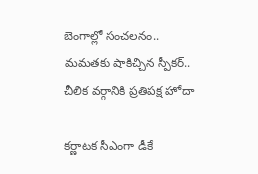బెంగాల్లో సంచలనం.. మమతకు షాకిచ్చిన స్పీకర్.. చీలిక వర్గానికి ప్రతిపక్ష హోదా

కర్ణాటక సీఎంగా డీకే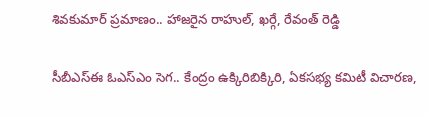శివకుమార్‌ ప్రమాణం.. హాజరైన రాహుల్, ఖర్గే, రేవంత్ రెడ్డి

సీబీఎస్ఈ ఓఎస్ఎం సెగ.. కేంద్రం ఉక్కిరిబిక్కిరి, ఏకసభ్య కమిటీ విచారణ,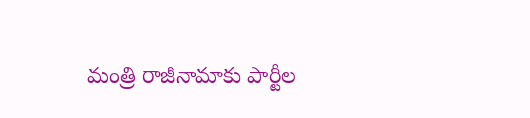మంత్రి రాజీనామాకు పార్టీల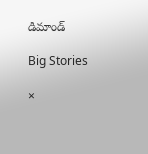డిమాండ్

Big Stories

×